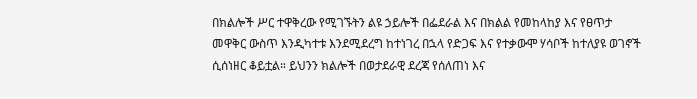በክልሎች ሥር ተዋቅረው የሚገኙትን ልዩ ኃይሎች በፌደራል እና በክልል የመከላከያ እና የፀጥታ መዋቅር ውስጥ እንዲካተቱ እንደሚደረግ ከተነገረ በኋላ የድጋፍ እና የተቃውሞ ሃሳቦች ከተለያዩ ወገኖች ሲሰነዘር ቆይቷል። ይህንን ክልሎች በወታደራዊ ደረጃ የሰለጠነ እና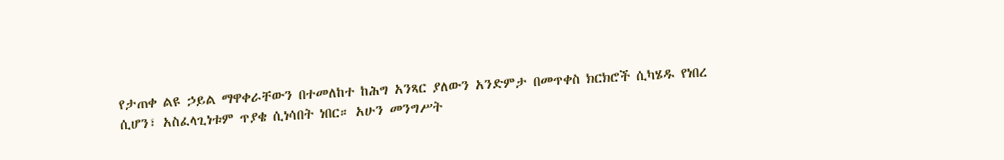የታጠቀ ልዩ ኃይል ማዋቀራቸውን በተመለከተ ከሕግ አንጻር ያለውን አንድምታ በመጥቀስ ክርክሮች ሲካሄዱ የነበረ ሲሆን፣ አስፈላጊነቱም ጥያቄ ሲነሳበት ነበር። አሁን መንግሥት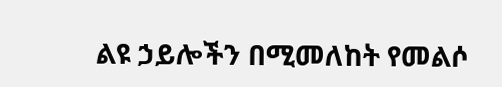ልዩ ኃይሎችን በሚመለከት የመልሶ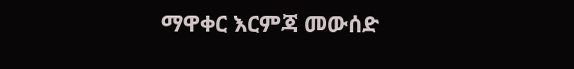ማዋቀር እርምጃ መውሰድ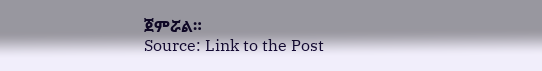ጀምሯል።
Source: Link to the Post